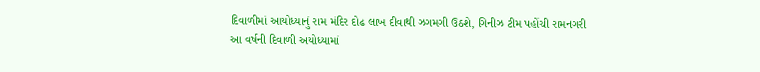દિવાળીમાં આયોધ્યાનું રામ મંદિર દોઢ લાખ દીવાથી ઝગમગી ઉઠશે, ગિનીઝ ટીમ પહોંચી રામનગરી
આ વર્ષની દિવાળી અયોધ્યામાં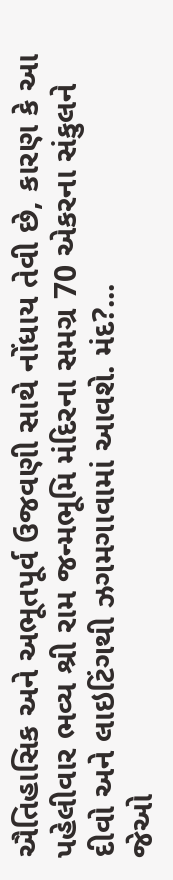ઐતિહાસિક અને અભૂતપૂર્વ ઉજવણી સાથે નોંધાય તેવી છે, કારણ કે આ પહેલીવાર ભવ્ય શ્રી રામ જન્મભૂમિ મંદિરના સમગ્ર 70 એકરના સંકુલને દીવો અને લાઇટિંગથી ઝગમગાવામાં આવશે. મંદ?...
જેઓ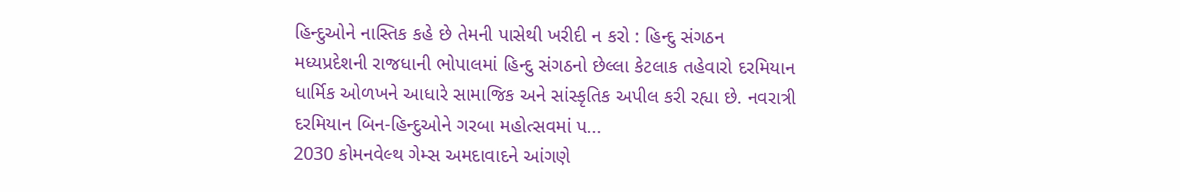હિન્દુઓને નાસ્તિક કહે છે તેમની પાસેથી ખરીદી ન કરો : હિન્દુ સંગઠન
મધ્યપ્રદેશની રાજધાની ભોપાલમાં હિન્દુ સંગઠનો છેલ્લા કેટલાક તહેવારો દરમિયાન ધાર્મિક ઓળખને આધારે સામાજિક અને સાંસ્કૃતિક અપીલ કરી રહ્યા છે. નવરાત્રી દરમિયાન બિન-હિન્દુઓને ગરબા મહોત્સવમાં પ...
2030 કોમનવેલ્થ ગેમ્સ અમદાવાદને આંગણે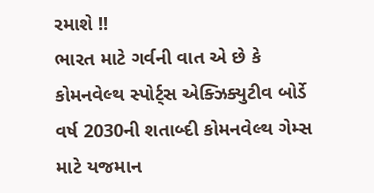રમાશે !!
ભારત માટે ગર્વની વાત એ છે કે કોમનવેલ્થ સ્પોર્ટ્સ એક્ઝિક્યુટીવ બોર્ડે વર્ષ 2030ની શતાબ્દી કોમનવેલ્થ ગેમ્સ માટે યજમાન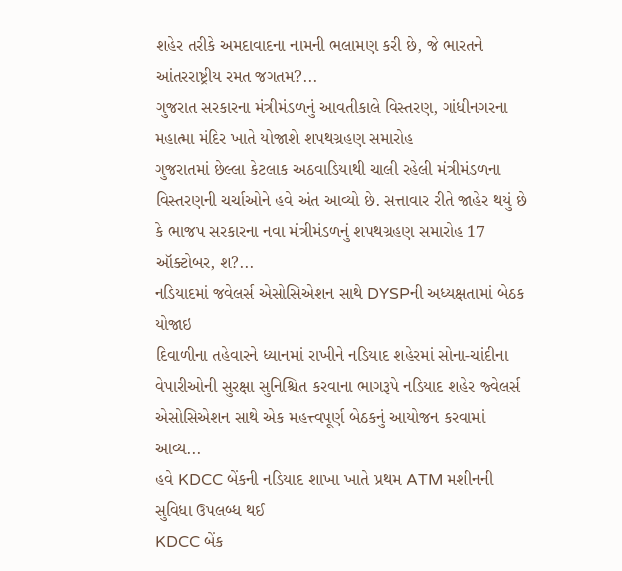શહેર તરીકે અમદાવાદના નામની ભલામણ કરી છે, જે ભારતને આંતરરાષ્ટ્રીય રમત જગતમ?...
ગુજરાત સરકારના મંત્રીમંડળનું આવતીકાલે વિસ્તરણ, ગાંધીનગરના મહાત્મા મંદિર ખાતે યોજાશે શપથગ્રહણ સમારોહ
ગુજરાતમાં છેલ્લા કેટલાક અઠવાડિયાથી ચાલી રહેલી મંત્રીમંડળના વિસ્તરણની ચર્ચાઓને હવે અંત આવ્યો છે. સત્તાવાર રીતે જાહેર થયું છે કે ભાજપ સરકારના નવા મંત્રીમંડળનું શપથગ્રહણ સમારોહ 17 ઑક્ટોબર, શ?...
નડિયાદમાં જવેલર્સ એસોસિએશન સાથે DYSPની અધ્યક્ષતામાં બેઠક યોજાઇ
દિવાળીના તહેવારને ધ્યાનમાં રાખીને નડિયાદ શહેરમાં સોના-ચાંદીના વેપારીઓની સુરક્ષા સુનિશ્ચિત કરવાના ભાગરૂપે નડિયાદ શહેર જ્વેલર્સ એસોસિએશન સાથે એક મહત્ત્વપૂર્ણ બેઠકનું આયોજન કરવામાં આવ્ય...
હવે KDCC બેંકની નડિયાદ શાખા ખાતે પ્રથમ ATM મશીનની સુવિધા ઉપલબ્ધ થઈ
KDCC બેંક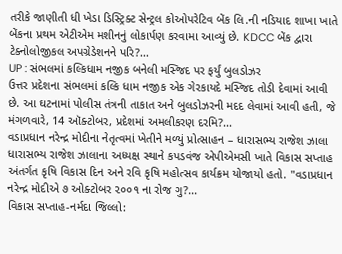તરીકે જાણીતી ધી ખેડા ડિસ્ટ્રિક્ટ સેન્ટ્રલ કોઓપરેટિવ બેંક લિ.ની નડિયાદ શાખા ખાતે બેંકના પ્રથમ એટીએમ મશીનનું લોકાર્પણ કરવામા આવ્યું છે. KDCC બેંક દ્વારા ટેક્નોલોજીકલ અપગ્રેડેશનને પરિ?...
UP : સંભલમાં કલ્કિધામ નજીક બનેલી મસ્જિદ પર ફર્યું બુલડોઝર
ઉત્તર પ્રદેશના સંભલમાં કલ્કિ ધામ નજીક એક ગેરકાયદે મસ્જિદ તોડી દેવામાં આવી છે. આ ઘટનામાં પોલીસ તંત્રની તાકાત અને બુલડોઝરની મદદ લેવામાં આવી હતી, જે મંગળવારે, 14 ઑક્ટોબર, પ્રદેશમાં અમલીકરણ દરમિ?...
વડાપ્રધાન નરેન્દ્ર મોદીના નેતૃત્વમાં ખેતીને મળ્યું પ્રોત્સાહન – ધારાસભ્ય રાજેશ ઝાલા
ધારાસભ્ય રાજેશ ઝાલાના અધ્યક્ષ સ્થાને કપડવંજ એપીએમસી ખાતે વિકાસ સપ્તાહ અંતર્ગત કૃષિ વિકાસ દિન અને રવિ કૃષિ મહોત્સવ કાર્યક્રમ યોજાયો હતો. "વડાપ્રધાન નરેન્દ્ર મોદીએ ૭ ઓક્ટોબર ૨૦૦૧ ના રોજ ગુ?...
વિકાસ સપ્તાહ-નર્મદા જિલ્લો: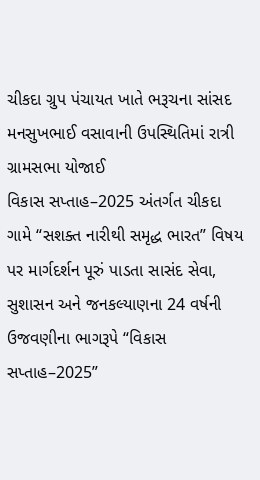ચીકદા ગ્રુપ પંચાયત ખાતે ભરૂચના સાંસદ મનસુખભાઈ વસાવાની ઉપસ્થિતિમાં રાત્રી ગ્રામસભા યોજાઈ
વિકાસ સપ્તાહ–2025 અંતર્ગત ચીકદા ગામે “સશક્ત નારીથી સમૃદ્ધ ભારત” વિષય પર માર્ગદર્શન પૂરું પાડતા સાસંદ સેવા, સુશાસન અને જનકલ્યાણના 24 વર્ષની ઉજવણીના ભાગરૂપે “વિકાસ સપ્તાહ–2025”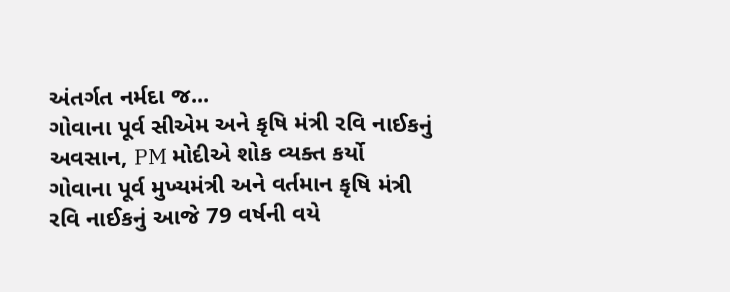અંતર્ગત નર્મદા જ...
ગોવાના પૂર્વ સીએમ અને કૃષિ મંત્રી રવિ નાઈકનું અવસાન, PM મોદીએ શોક વ્યક્ત કર્યો
ગોવાના પૂર્વ મુખ્યમંત્રી અને વર્તમાન કૃષિ મંત્રી રવિ નાઈકનું આજે 79 વર્ષની વયે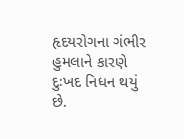હૃદયરોગના ગંભીર હુમલાને કારણે દુઃખદ નિધન થયું છે.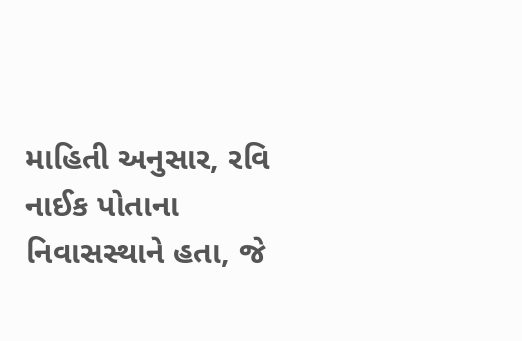માહિતી અનુસાર, રવિ નાઈક પોતાના નિવાસસ્થાને હતા, જે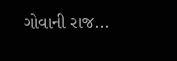ગોવાની રાજ...